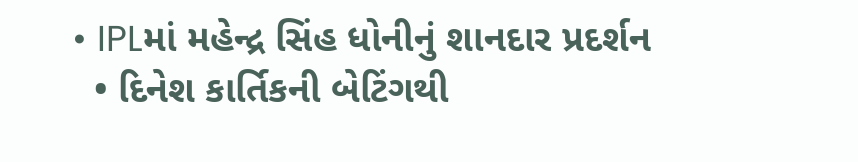• IPLમાં મહેન્દ્ર સિંહ ધોનીનું શાનદાર પ્રદર્શન
  • દિનેશ કાર્તિકની બેટિંગથી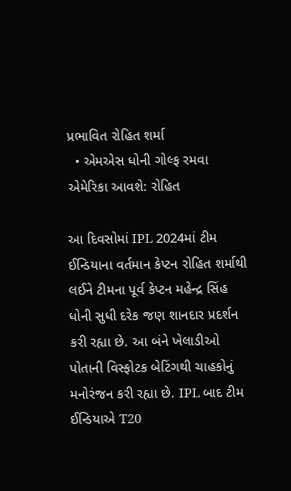પ્રભાવિત રોહિત શર્મા
  • એમએસ ધોની ગોલ્ફ રમવા એમેરિકા આવશે: રોહિત

આ દિવસોમાં IPL 2024માં ટીમ ઈન્ડિયાના વર્તમાન કેપ્ટન રોહિત શર્માથી લઈને ટીમના પૂર્વ કેપ્ટન મહેન્દ્ર સિંહ ધોની સુધી દરેક જણ શાનદાર પ્રદર્શન કરી રહ્યા છે. આ બંને ખેલાડીઓ પોતાની વિસ્ફોટક બેટિંગથી ચાહકોનું મનોરંજન કરી રહ્યા છે. IPL બાદ ટીમ ઈન્ડિયાએ T20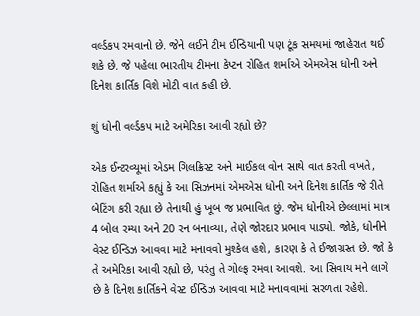વર્લ્ડકપ રમવાનો છે. જેને લઈને ટીમ ઈન્ડિયાની પણ ટૂંક સમયમાં જાહેરાત થઈ શકે છે. જે પહેલા ભારતીય ટીમના કેપ્ટન રોહિત શર્માએ એમએસ ધોની અને દિનેશ કાર્તિક વિશે મોટી વાત કહી છે.

શું ધોની વર્લ્ડકપ માટે અમેરિકા આવી રહ્યો છે?

એક ઈન્ટરવ્યૂમાં એડમ ગિલક્રિસ્ટ અને માઈકલ વોન સાથે વાત કરતી વખતે, રોહિત શર્માએ કહ્યું કે આ સિઝનમાં એમએસ ધોની અને દિનેશ કાર્તિક જે રીતે બેટિંગ કરી રહ્યા છે તેનાથી હું ખૂબ જ પ્રભાવિત છું. જેમ ધોનીએ છેલ્લામાં માત્ર 4 બોલ રમ્યા અને 20 રન બનાવ્યા, તેણે જોરદાર પ્રભાવ પાડ્યો. જોકે, ધોનીને વેસ્ટ ઈન્ડિઝ આવવા માટે મનાવવો મુશ્કેલ હશે, કારણ કે તે ઈજાગ્રસ્ત છે. જો કે તે અમેરિકા આવી રહ્યો છે, પરંતુ તે ગોલ્ફ રમવા આવશે. આ સિવાય મને લાગે છે કે દિનેશ કાર્તિકને વેસ્ટ ઈન્ડિઝ આવવા માટે મનાવવામાં સરળતા રહેશે.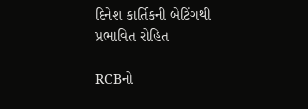દિનેશ કાર્તિકની બેટિંગથી પ્રભાવિત રોહિત

RCBનો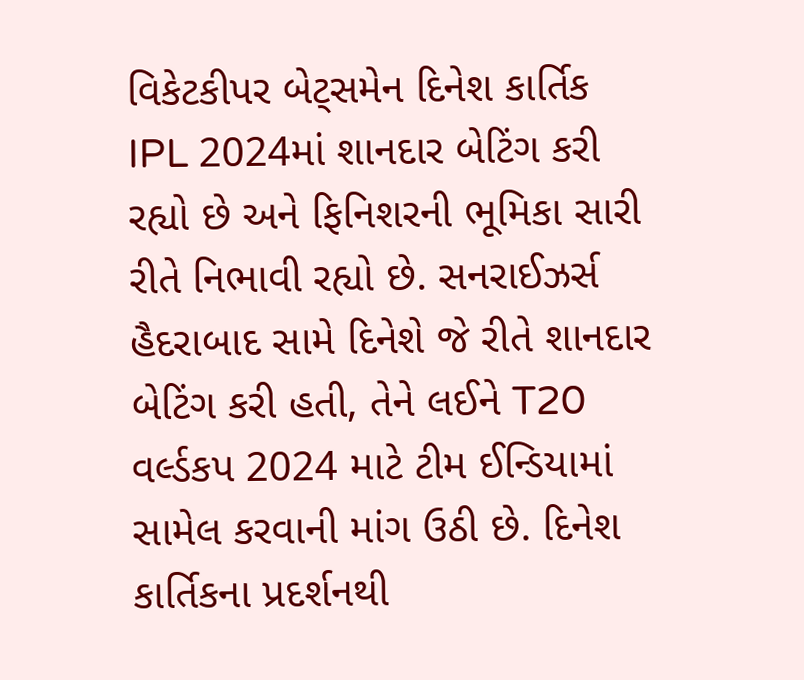વિકેટકીપર બેટ્સમેન દિનેશ કાર્તિક IPL 2024માં શાનદાર બેટિંગ કરી રહ્યો છે અને ફિનિશરની ભૂમિકા સારી રીતે નિભાવી રહ્યો છે. સનરાઈઝર્સ હૈદરાબાદ સામે દિનેશે જે રીતે શાનદાર બેટિંગ કરી હતી, તેને લઈને T20 વર્લ્ડકપ 2024 માટે ટીમ ઈન્ડિયામાં સામેલ કરવાની માંગ ઉઠી છે. દિનેશ કાર્તિકના પ્રદર્શનથી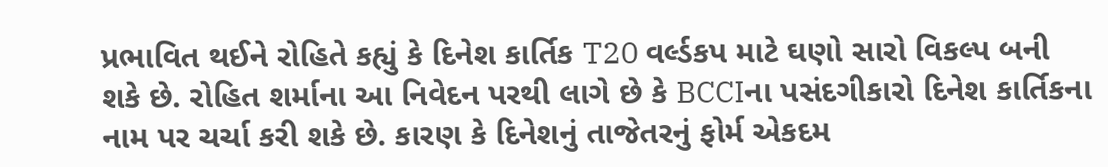પ્રભાવિત થઈને રોહિતે કહ્યું કે દિનેશ કાર્તિક T20 વર્લ્ડકપ માટે ઘણો સારો વિકલ્પ બની શકે છે. રોહિત શર્માના આ નિવેદન પરથી લાગે છે કે BCCIના પસંદગીકારો દિનેશ કાર્તિકના નામ પર ચર્ચા કરી શકે છે. કારણ કે દિનેશનું તાજેતરનું ફોર્મ એકદમ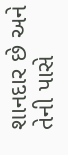શાનદાર છે અને તેની પાસે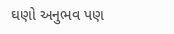ઘણો અનુભવ પણ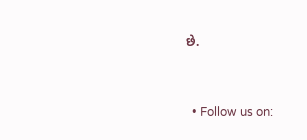છે.


  • Follow us on: